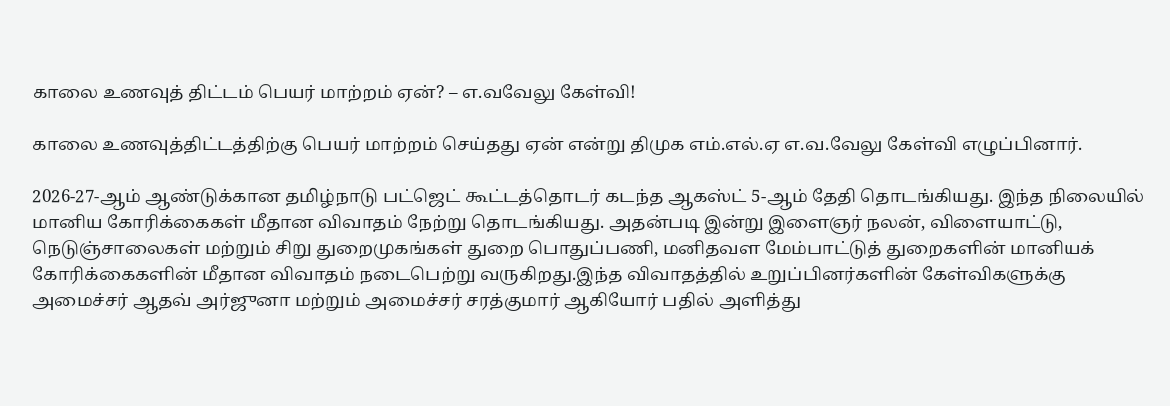காலை உணவுத் திட்டம் பெயர் மாற்றம் ஏன்? – எ.வவேலு கேள்வி!

காலை உணவுத்திட்டத்திற்கு பெயர் மாற்றம் செய்தது ஏன் என்று திமுக எம்.எல்.ஏ எ.வ.வேலு கேள்வி எழுப்பினார்.

2026-27-ஆம் ஆண்டுக்கான தமிழ்நாடு பட்ஜெட் கூட்டத்தொடர் கடந்த ஆகஸ்ட் 5-ஆம் தேதி தொடங்கியது. இந்த நிலையில் மானிய கோரிக்கைகள் மீதான விவாதம் நேற்று தொடங்கியது. அதன்படி இன்று இளைஞர் நலன், விளையாட்டு, நெடுஞ்சாலைகள் மற்றும் சிறு துறைமுகங்கள் துறை பொதுப்பணி, மனிதவள மேம்பாட்டுத் துறைகளின் மானியக் கோரிக்கைகளின் மீதான விவாதம் நடைபெற்று வருகிறது.இந்த விவாதத்தில் உறுப்பினர்களின் கேள்விகளுக்கு அமைச்சர் ஆதவ் அர்ஜுனா மற்றும் அமைச்சர் சரத்குமார் ஆகியோர் பதில் அளித்து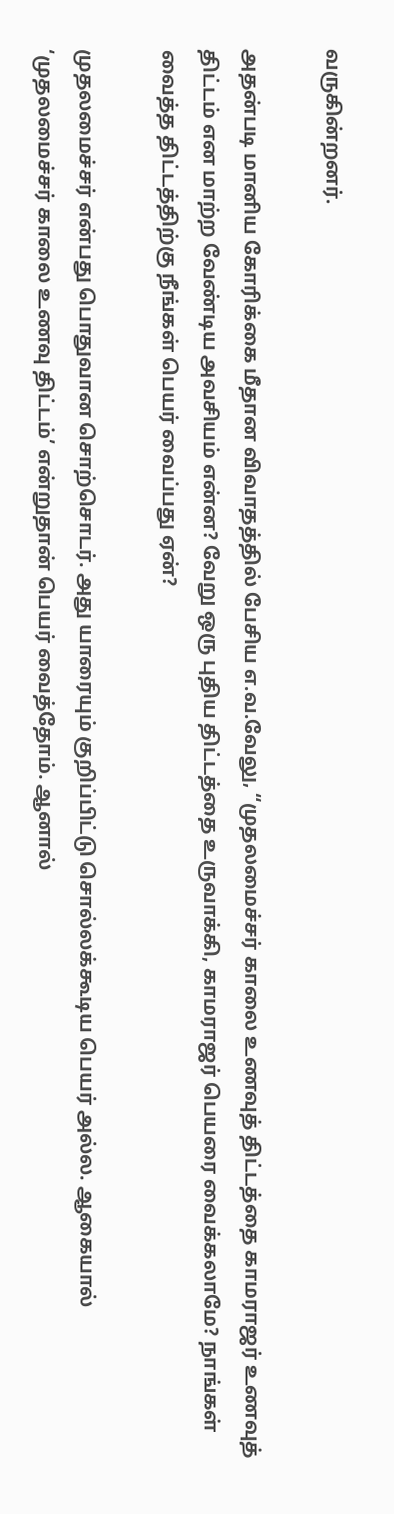வருகின்றனர்.

அதன்படி மானிய கோரிக்கை மீதான விவாதத்தில் பேசிய எ.வ.வேலு, “முதலமைச்சர் காலை உணவுத் திட்டத்தை காமராஜர் உணவுத் திட்டம் என மாற்ற வேண்டிய அவசியம் என்ன? வேறு ஒரு புதிய திட்டத்தை உருவாக்கி, காமராஜர் பெயரை வைக்கலாமே? நாங்கள் வைத்த திட்டத்திற்கு நீங்கள் பெயர் வைப்பது ஏன்?

முதலமைச்சர் என்பது பொதுவான சொற்சொடர். அது யாரையும் குறிப்பிட்டு சொல்லக்கூடிய பெயர் அல்ல. ஆகையால் ‘முதலமைச்சர் காலை உணவு திட்டம்’ என்றுதான் பெயர் வைத்தோம். ஆனால்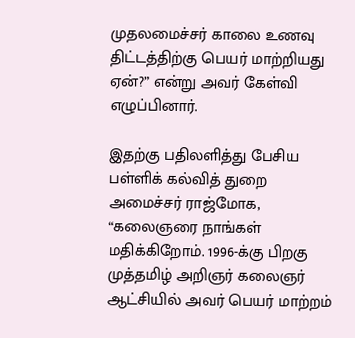முதலமைச்சர் காலை உணவு திட்டத்திற்கு பெயர் மாற்றியது ஏன்?” என்று அவர் கேள்வி எழுப்பினார்.

இதற்கு பதிலளித்து பேசிய பள்ளிக் கல்வித் துறை அமைச்சர் ராஜ்மோக, “கலைஞரை நாங்கள் மதிக்கிறோம். 1996-க்கு பிறகு முத்தமிழ் அறிஞர் கலைஞர் ஆட்சியில் அவர் பெயர் மாற்றம்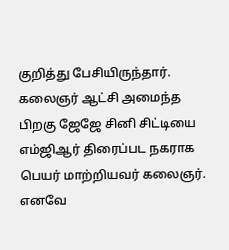குறித்து பேசியிருந்தார். கலைஞர் ஆட்சி அமைந்த பிறகு ஜேஜே சினி சிட்டியை எம்ஜிஆர் திரைப்பட நகராக பெயர் மாற்றியவர் கலைஞர். எனவே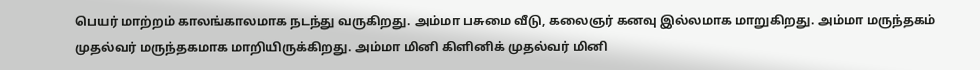பெயர் மாற்றம் காலங்காலமாக நடந்து வருகிறது. அம்மா பசுமை வீடு, கலைஞர் கனவு இல்லமாக மாறுகிறது. அம்மா மருந்தகம் முதல்வர் மருந்தகமாக மாறியிருக்கிறது. அம்மா மினி கிளினிக் முதல்வர் மினி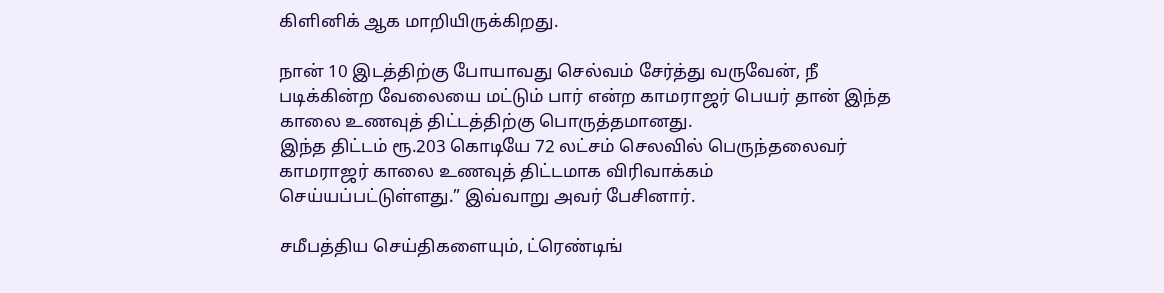கிளினிக் ஆக மாறியிருக்கிறது.

நான் 10 இடத்திற்கு போயாவது செல்வம் சேர்த்து வருவேன், நீ படிக்கின்ற வேலையை மட்டும் பார் என்ற காமராஜர் பெயர் தான் இந்த காலை உணவுத் திட்டத்திற்கு பொருத்தமானது.
இந்த திட்டம் ரூ.203 கொடியே 72 லட்சம் செலவில் பெருந்தலைவர் காமராஜர் காலை உணவுத் திட்டமாக விரிவாக்கம் செய்யப்பட்டுள்ளது.” இவ்வாறு அவர் பேசினார்.

சமீபத்திய செய்திகளையும், ட்ரெண்டிங்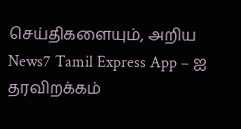செய்திகளையும், அறிய News7 Tamil Express App – ஐ தரவிறக்கம்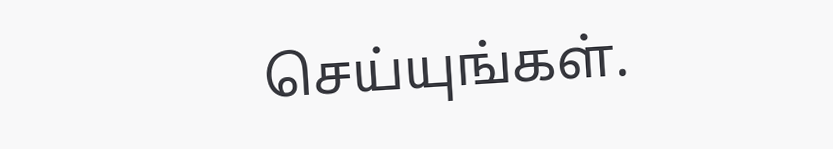செய்யுங்கள்.